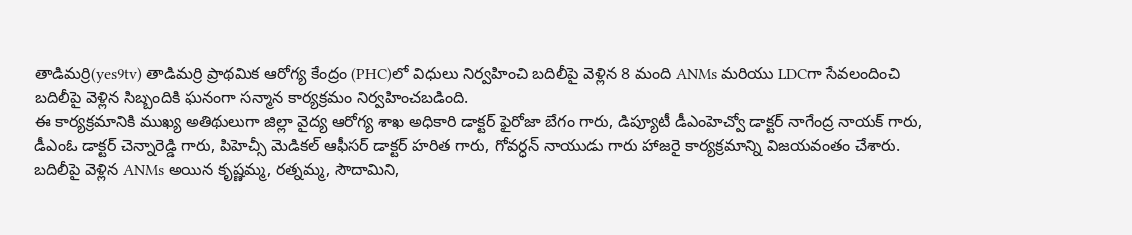తాడిమర్రి(yes9tv) తాడిమర్రి ప్రాథమిక ఆరోగ్య కేంద్రం (PHC)లో విధులు నిర్వహించి బదిలీపై వెళ్లిన 8 మంది ANMs మరియు LDCగా సేవలందించి బదిలీపై వెళ్లిన సిబ్బందికి ఘనంగా సన్మాన కార్యక్రమం నిర్వహించబడింది.
ఈ కార్యక్రమానికి ముఖ్య అతిథులుగా జిల్లా వైద్య ఆరోగ్య శాఖ అధికారి డాక్టర్ ఫైరోజా బేగం గారు, డిప్యూటీ డీఎంహెచ్వో డాక్టర్ నాగేంద్ర నాయక్ గారు, డీఎంఓ డాక్టర్ చెన్నారెడ్డి గారు, పిహెచ్సీ మెడికల్ ఆఫీసర్ డాక్టర్ హరిత గారు, గోవర్ధన్ నాయుడు గారు హాజరై కార్యక్రమాన్ని విజయవంతం చేశారు.
బదిలీపై వెళ్లిన ANMs అయిన కృష్ణమ్మ, రత్నమ్మ, సౌదామిని,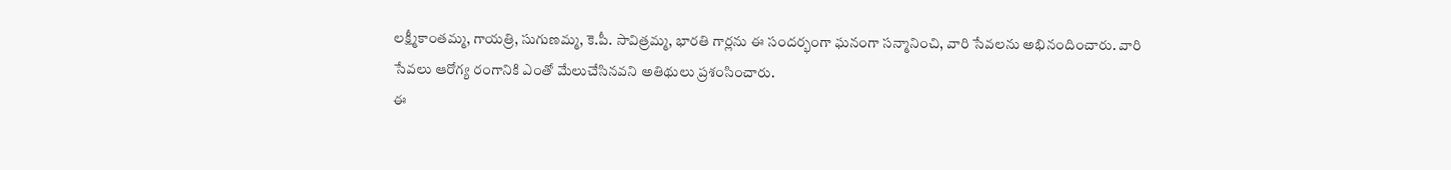లక్ష్మీకాంతమ్మ, గాయత్రి, సుగుణమ్మ, కె.పీ. సావిత్రమ్మ, భారతి గార్లను ఈ సందర్భంగా ఘనంగా సన్మానించి, వారి సేవలను అభినందించారు. వారి సేవలు ఆరోగ్య రంగానికి ఎంతో మేలుచేసినవని అతిథులు ప్రశంసించారు.
ఈ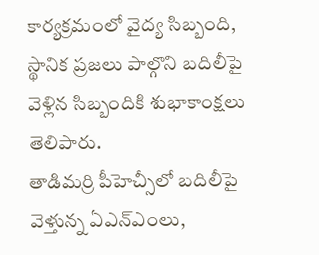కార్యక్రమంలో వైద్య సిబ్బంది, స్థానిక ప్రజలు పాల్గొని బదిలీపై వెళ్లిన సిబ్బందికి శుభాకాంక్షలు తెలిపారు.
తాడిమర్రి పీహెచ్సీలో బదిలీపై వెళ్తున్న ఏఎన్ఎంలు,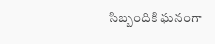సిబ్బందికి ఘనంగా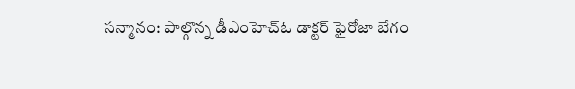సన్మానం: పాల్గొన్న డీఎంహెచ్ఓ డాక్టర్ ఫైరోజా బేగం